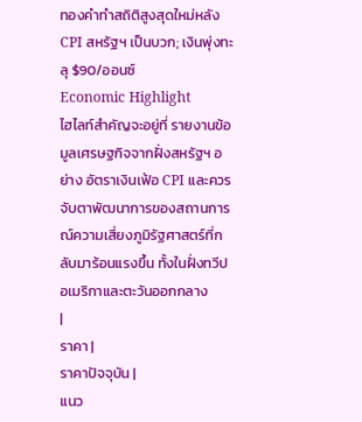ทองคําทําสถิติสูงสุดใหม่หลัง CPI สหรัฐฯ เป็นบวก; เงินพุ่งทะลุ $90/ออนซ์
Economic Highlight
ไฮไลท์สำคัญจะอยู่ที่ รายงานข้อมูลเศรษฐกิจจากฝั่งสหรัฐฯ อย่าง อัตราเงินเฟ้อ CPI และควรจับตาพัฒนาการของสถานการณ์ความเสี่ยงภูมิรัฐศาสตร์ที่กลับมาร้อนแรงขึ้น ทั้งในฝั่งทวีปอเมริกาและตะวันออกกลาง
|
ราคา |
ราคาปัจจุบัน |
แนว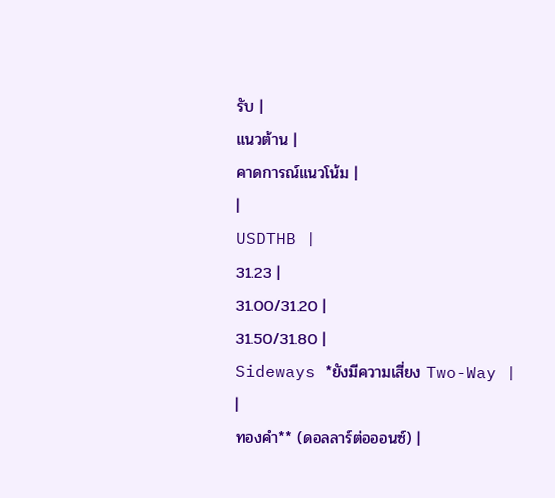รับ |
แนวต้าน |
คาดการณ์แนวโน้ม |
|
USDTHB |
31.23 |
31.00/31.20 |
31.50/31.80 |
Sideways *ยังมีความเสี่ยง Two-Way |
|
ทองคำ** (ดอลลาร์ต่อออนซ์) |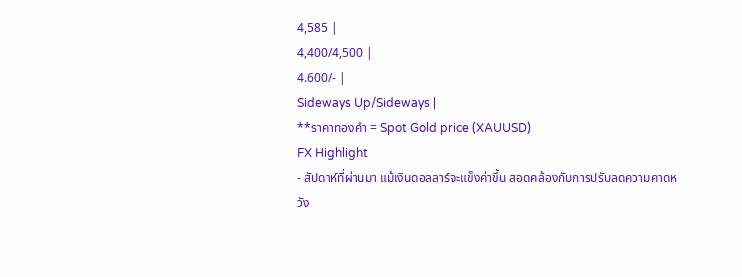4,585 |
4,400/4,500 |
4.600/- |
Sideways Up/Sideways |
**ราคาทองคำ = Spot Gold price (XAUUSD)
FX Highlight
- สัปดาห์ที่ผ่านมา แม้เงินดอลลาร์จะแข็งค่าขึ้น สอดคล้องกับการปรับลดความคาดหวัง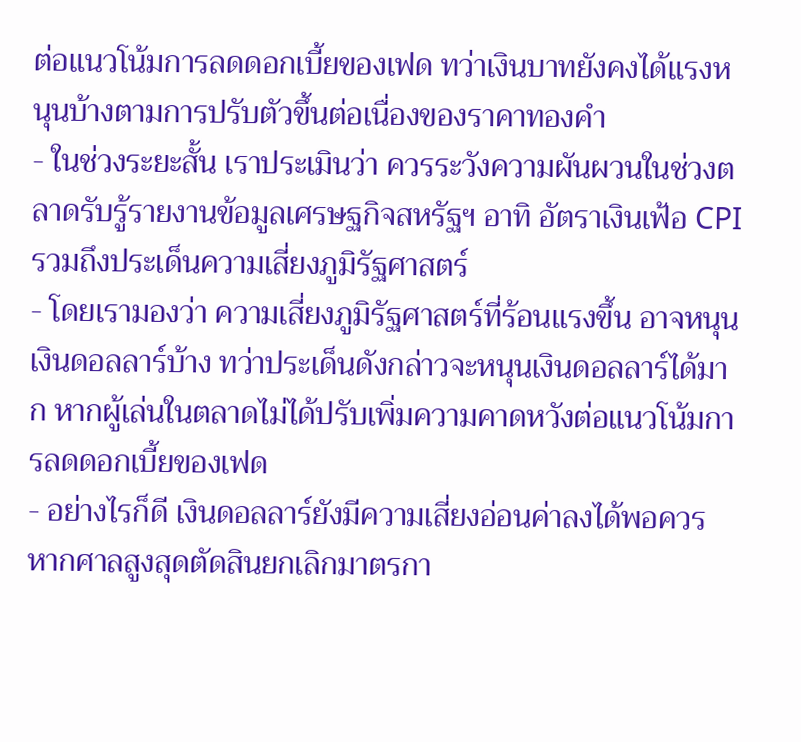ต่อแนวโน้มการลดดอกเบี้ยของเฟด ทว่าเงินบาทยังคงได้แรงหนุนบ้างตามการปรับตัวขึ้นต่อเนื่องของราคาทองคำ
- ในช่วงระยะสั้น เราประเมินว่า ควรระวังความผันผวนในช่วงตลาดรับรู้รายงานข้อมูลเศรษฐกิจสหรัฐฯ อาทิ อัตราเงินเฟ้อ CPI รวมถึงประเด็นความเสี่ยงภูมิรัฐศาสตร์
- โดยเรามองว่า ความเสี่ยงภูมิรัฐศาสตร์ที่ร้อนแรงขึ้น อาจหนุนเงินดอลลาร์บ้าง ทว่าประเด็นดังกล่าวจะหนุนเงินดอลลาร์ได้มาก หากผู้เล่นในตลาดไม่ได้ปรับเพิ่มความคาดหวังต่อแนวโน้มการลดดอกเบี้ยของเฟด
- อย่างไรก็ดี เงินดอลลาร์ยังมีความเสี่ยงอ่อนค่าลงได้พอควร หากศาลสูงสุดตัดสินยกเลิกมาตรกา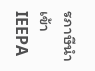รภาษีนำเข้า IEEPA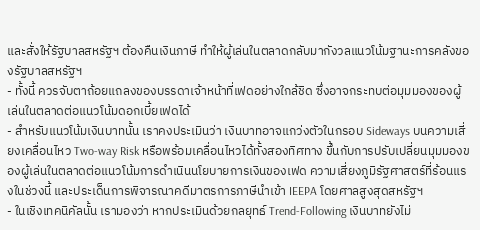และสั่งให้รัฐบาลสหรัฐฯ ต้องคืนเงินภาษี ทำให้ผู้เล่นในตลาดกลับมากังวลแนวโน้มฐานะการคลังของรัฐบาลสหรัฐฯ
- ทั้งนี้ ควรจับตาถ้อยแถลงของบรรดาเจ้าหน้าที่เฟดอย่างใกล้ชิด ซึ่งอาจกระทบต่อมุมมองของผู้เล่นในตลาดต่อแนวโน้มดอกเบี้ยเฟดได้
- สำหรับแนวโน้มเงินบาทนั้น เราคงประเมินว่า เงินบาทอาจแกว่งตัวในกรอบ Sideways บนความเสี่ยงเคลื่อนไหว Two-way Risk หรือพร้อมเคลื่อนไหวได้ทั้งสองทิศทาง ขึ้นกับการปรับเปลี่ยนมุมมองของผู้เล่นในตลาดต่อแนวโน้มการดำเนินนโยบายการเงินของเฟด ความเสี่ยงภูมิรัฐศาสตร์ที่ร้อนแรงในช่วงนี้ และประเด็นการพิจารณาคดีมาตรการภาษีนำเข้า IEEPA โดยศาลสูงสุดสหรัฐฯ
- ในเชิงเทคนิคัลนั้น เรามองว่า หากประเมินด้วยกลยุทธ์ Trend-Following เงินบาทยังไม่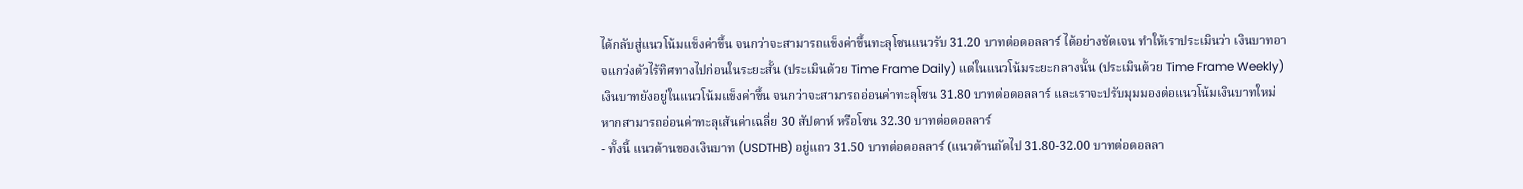ได้กลับสู่แนวโน้มแข็งค่าขึ้น จนกว่าจะสามารถแข็งค่าขึ้นทะลุโซนแนวรับ 31.20 บาทต่อดอลลาร์ ได้อย่างชัดเจน ทำให้เราประเมินว่า เงินบาทอาจแกว่งตัวไร้ทิศทางไปก่อนในระยะสั้น (ประเมินด้วย Time Frame Daily) แต่ในแนวโน้มระยะกลางนั้น (ประเมินด้วย Time Frame Weekly) เงินบาทยังอยู่ในแนวโน้มแข็งค่าขึ้น จนกว่าจะสามารถอ่อนค่าทะลุโซน 31.80 บาทต่อดอลลาร์ และเราจะปรับมุมมองต่อแนวโน้มเงินบาทใหม่ หากสามารถอ่อนค่าทะลุเส้นค่าเฉลี่ย 30 สัปดาห์ หรือโซน 32.30 บาทต่อดอลลาร์
- ทั้งนี้ แนวต้านของเงินบาท (USDTHB) อยู่แถว 31.50 บาทต่อดอลลาร์ (แนวต้านถัดไป 31.80-32.00 บาทต่อดอลลา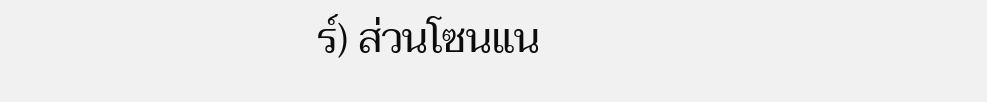ร์) ส่วนโซนแน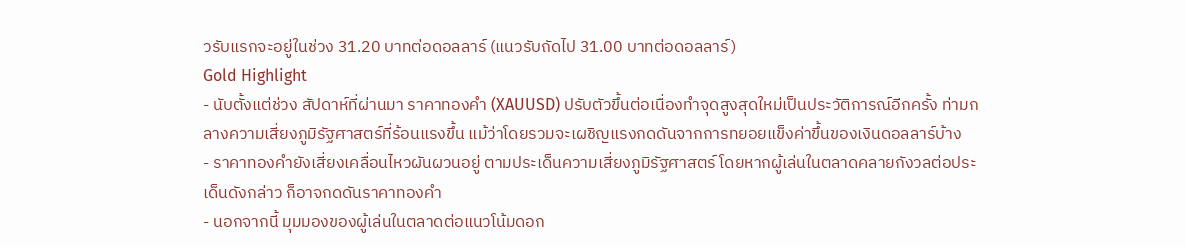วรับแรกจะอยู่ในช่วง 31.20 บาทต่อดอลลาร์ (แนวรับถัดไป 31.00 บาทต่อดอลลาร์)
Gold Highlight
- นับตั้งแต่ช่วง สัปดาห์ที่ผ่านมา ราคาทองคำ (XAUUSD) ปรับตัวขึ้นต่อเนื่องทำจุดสูงสุดใหม่เป็นประวัติการณ์อีกครั้ง ท่ามกลางความเสี่ยงภูมิรัฐศาสตร์ที่ร้อนแรงขึ้น แม้ว่าโดยรวมจะเผชิญแรงกดดันจากการทยอยแข็งค่าขึ้นของเงินดอลลาร์บ้าง
- ราคาทองคำยังเสี่ยงเคลื่อนไหวผันผวนอยู่ ตามประเด็นความเสี่ยงภูมิรัฐศาสตร์ โดยหากผู้เล่นในตลาดคลายกังวลต่อประเด็นดังกล่าว ก็อาจกดดันราคาทองคำ
- นอกจากนี้ มุมมองของผู้เล่นในตลาดต่อแนวโน้มดอก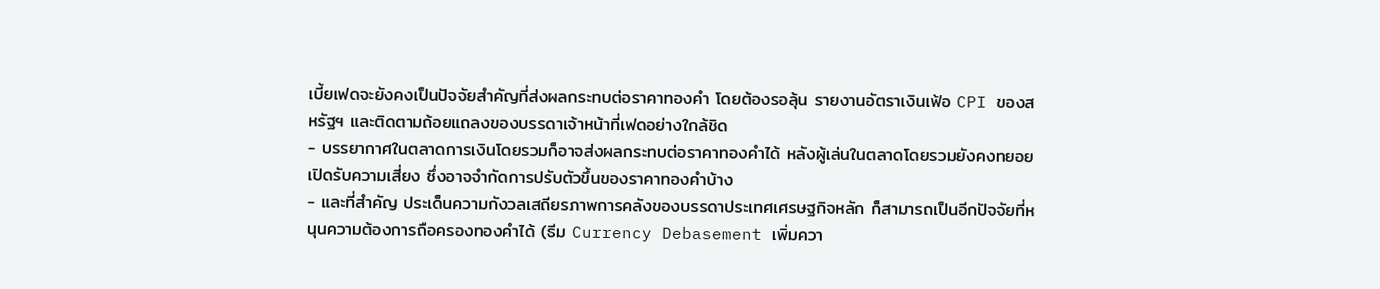เบี้ยเฟดจะยังคงเป็นปัจจัยสำคัญที่ส่งผลกระทบต่อราคาทองคำ โดยต้องรอลุ้น รายงานอัตราเงินเฟ้อ CPI ของสหรัฐฯ และติดตามถ้อยแถลงของบรรดาเจ้าหน้าที่เฟดอย่างใกล้ชิด
- บรรยากาศในตลาดการเงินโดยรวมก็อาจส่งผลกระทบต่อราคาทองคำได้ หลังผู้เล่นในตลาดโดยรวมยังคงทยอยเปิดรับความเสี่ยง ซึ่งอาจจำกัดการปรับตัวขึ้นของราคาทองคำบ้าง
- และที่สำคัญ ประเด็นความกังวลเสถียรภาพการคลังของบรรดาประเทศเศรษฐกิจหลัก ก็สามารถเป็นอีกปัจจัยที่หนุนความต้องการถือครองทองคำได้ (ธีม Currency Debasement เพิ่มควา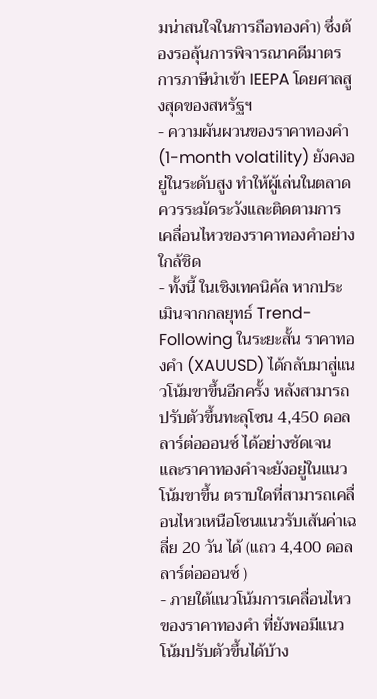มน่าสนใจในการถือทองคำ) ซึ่งต้องรอลุ้นการพิจารณาคดีมาตรการภาษีนำเข้า IEEPA โดยศาลสูงสุดของสหรัฐฯ
- ความผันผวนของราคาทองคำ (1-month volatility) ยังคงอยู่ในระดับสูง ทำให้ผู้เล่นในตลาดควรระมัดระวังและติดตามการเคลื่อนไหวของราคาทองคำอย่างใกล้ชิด
- ทั้งนี้ ในเชิงเทคนิคัล หากประเมินจากกลยุทธ์ Trend-Following ในระยะสั้น ราคาทองคำ (XAUUSD) ได้กลับมาสู่แนวโน้มขาขึ้นอีกครั้ง หลังสามารถปรับตัวขึ้นทะลุโซน 4,450 ดอลลาร์ต่อออนซ์ ได้อย่างชัดเจน และราคาทองคำจะยังอยู่ในแนวโน้มขาขึ้น ตราบใดที่สามารถเคลื่อนไหวเหนือโซนแนวรับเส้นค่าเฉลี่ย 20 วัน ได้ (แถว 4,400 ดอลลาร์ต่อออนซ์ )
- ภายใต้แนวโน้มการเคลื่อนไหวของราคาทองคำ ที่ยังพอมีแนวโน้มปรับตัวขึ้นได้บ้าง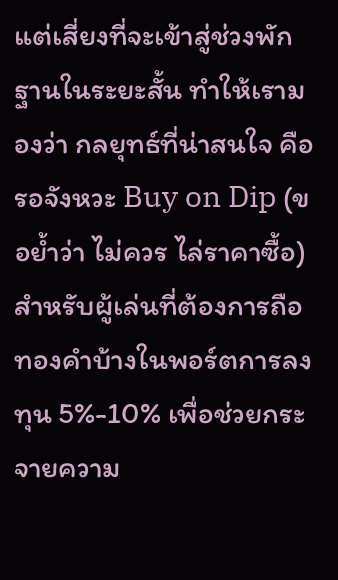แต่เสี่ยงที่จะเข้าสู่ช่วงพักฐานในระยะสั้น ทำให้เรามองว่า กลยุทธ์ที่น่าสนใจ คือ รอจังหวะ Buy on Dip (ขอย้ำว่า ไม่ควร ไล่ราคาซื้อ) สำหรับผู้เล่นที่ต้องการถือทองคำบ้างในพอร์ตการลงทุน 5%-10% เพื่อช่วยกระจายความ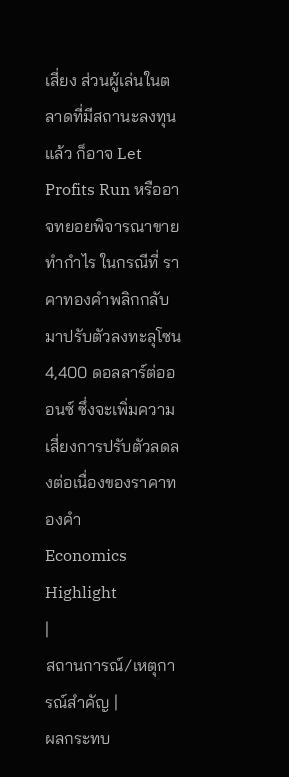เสี่ยง ส่วนผู้เล่นในตลาดที่มีสถานะลงทุนแล้ว ก็อาจ Let Profits Run หรืออาจทยอยพิจารณาขายทำกำไร ในกรณีที่ ราคาทองคำพลิกกลับมาปรับตัวลงทะลุโซน 4,400 ดอลลาร์ต่อออนซ์ ซึ่งจะเพิ่มความเสี่ยงการปรับตัวลดลงต่อเนื่องของราคาทองคำ
Economics Highlight
|
สถานการณ์/เหตุการณ์สำคัญ |
ผลกระทบ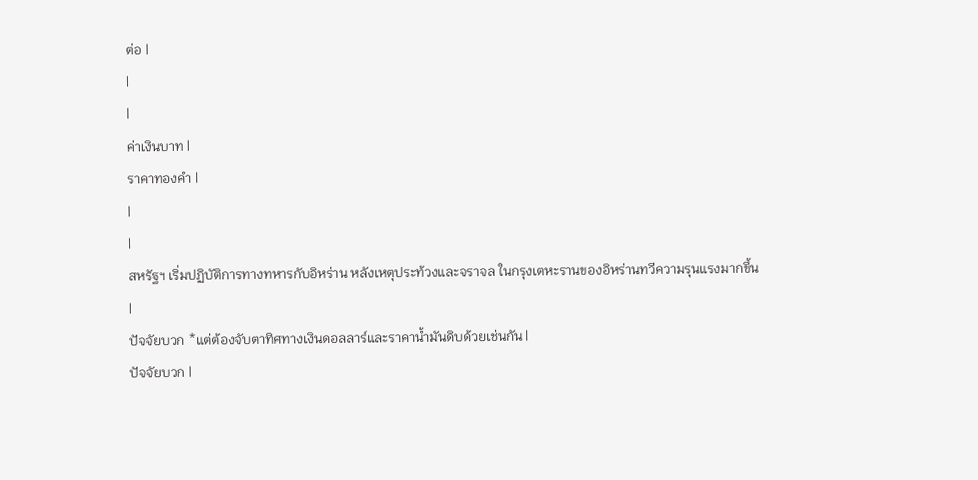ต่อ |
|
|
ค่าเงินบาท |
ราคาทองคำ |
|
|
สหรัฐฯ เริ่มปฏิบัติการทางทหารกับอิหร่าน หลังเหตุประท้วงและจราจล ในกรุงเตหะรานของอิหร่านทวีความรุนแรงมากขึ้น |
ปัจจัยบวก *แต่ต้องจับตาทิศทางเงินดอลลาร์และราคาน้ำมันดิบด้วยเช่นกัน |
ปัจจัยบวก |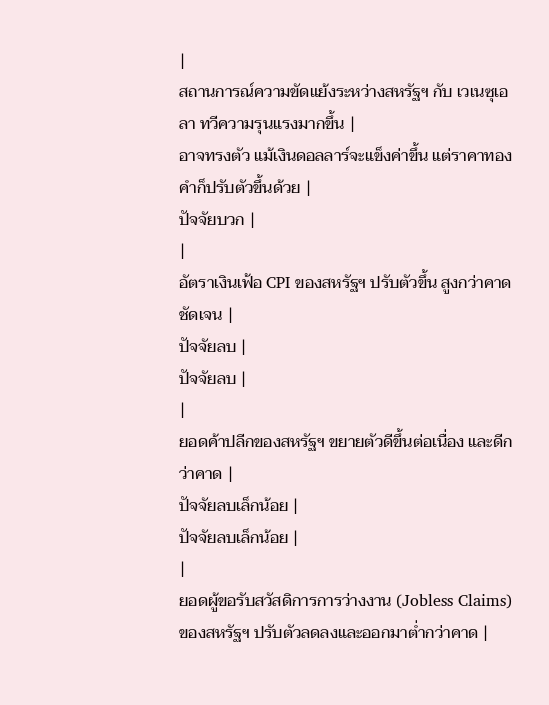|
สถานการณ์ความขัดแย้งระหว่างสหรัฐฯ กับ เวเนซุเอลา ทวีความรุนแรงมากขึ้น |
อาจทรงตัว แม้เงินดอลลาร์จะแข็งค่าขึ้น แต่ราคาทองคำก็ปรับตัวขึ้นด้วย |
ปัจจัยบวก |
|
อัตราเงินเฟ้อ CPI ของสหรัฐฯ ปรับตัวขึ้น สูงกว่าคาดชัดเจน |
ปัจจัยลบ |
ปัจจัยลบ |
|
ยอดค้าปลีกของสหรัฐฯ ขยายตัวดีขึ้นต่อเนื่อง และดีกว่าคาด |
ปัจจัยลบเล็กน้อย |
ปัจจัยลบเล็กน้อย |
|
ยอดผู้ขอรับสวัสดิการการว่างงาน (Jobless Claims) ของสหรัฐฯ ปรับตัวลดลงและออกมาต่ำกว่าคาด |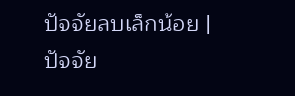ปัจจัยลบเล็กน้อย |
ปัจจัย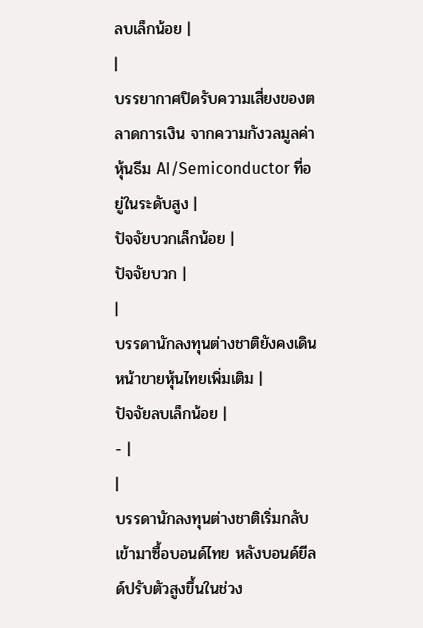ลบเล็กน้อย |
|
บรรยากาศปิดรับความเสี่ยงของตลาดการเงิน จากความกังวลมูลค่าหุ้นธีม AI/Semiconductor ที่อยู่ในระดับสูง |
ปัจจัยบวกเล็กน้อย |
ปัจจัยบวก |
|
บรรดานักลงทุนต่างชาติยังคงเดินหน้าขายหุ้นไทยเพิ่มเติม |
ปัจจัยลบเล็กน้อย |
- |
|
บรรดานักลงทุนต่างชาติเริ่มกลับเข้ามาซื้อบอนด์ไทย หลังบอนด์ยีลด์ปรับตัวสูงขึ้นในช่วง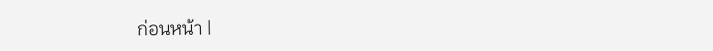ก่อนหน้า |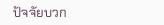ปัจจัยบวก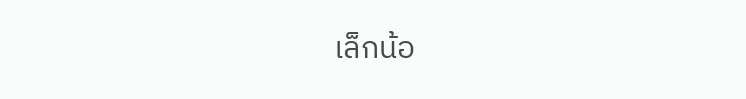เล็กน้อ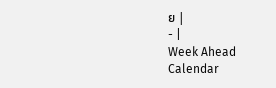ย |
- |
Week Ahead Calendar